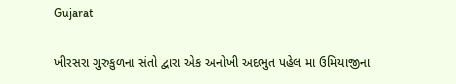Gujarat

ખીરસરા ગુરુકુળના સંતો દ્વારા એક અનોખી અદભુત પહેલ મા ઉમિયાજીના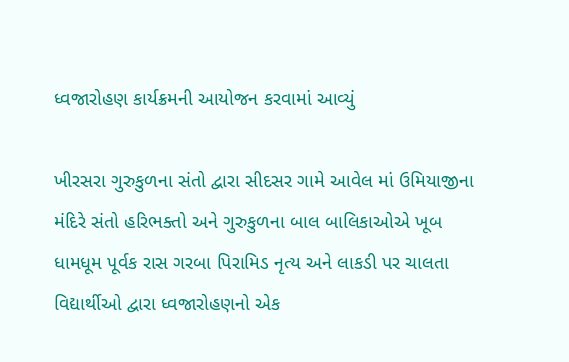ધ્વજારોહણ કાર્યક્રમની આયોજન કરવામાં આવ્યું

ખીરસરા ગુરુકુળના સંતો દ્વારા સીદસર ગામે આવેલ માં ઉમિયાજીના મંદિરે સંતો હરિભક્તો અને ગુરુકુળના બાલ બાલિકાઓએ ખૂબ ધામધૂમ પૂર્વક રાસ ગરબા પિરામિડ નૃત્ય અને લાકડી પર ચાલતા વિદ્યાર્થીઓ દ્વારા ધ્વજારોહણનો એક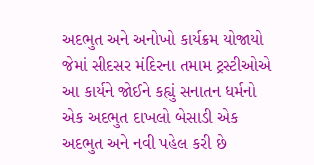અદભુત અને અનોખો કાર્યક્રમ યોજાયો જેમાં સીદસર મંદિરના તમામ ટ્રસ્ટીઓએ આ કાર્યને જોઈને કહ્યું સનાતન ધર્મનો એક અદભુત દાખલો બેસાડી એક અદભુત અને નવી પહેલ કરી છે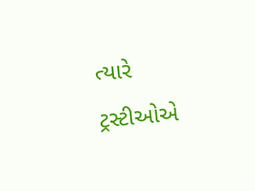ત્યારે ટ્રસ્ટીઓએ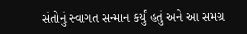સંતોનું સ્વાગત સન્માન કર્યું હતું અને આ સમગ્ર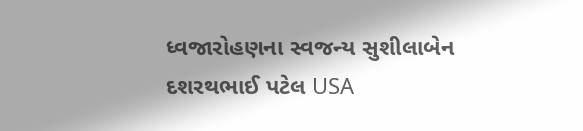ધ્વજારોહણના સ્વજન્ય સુશીલાબેન દશરથભાઈ પટેલ USA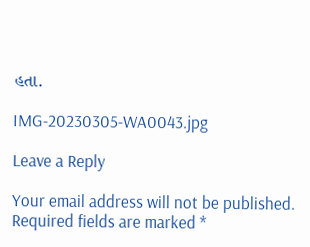હતા.

IMG-20230305-WA0043.jpg

Leave a Reply

Your email address will not be published. Required fields are marked *